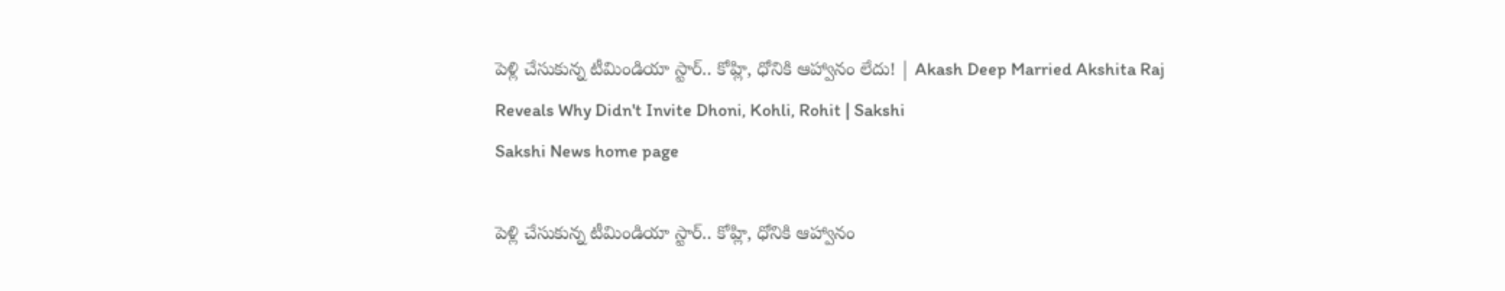పెళ్లి చేసుకున్న టీమిండియా స్టార్‌.. కోహ్లి, ధోనికి ఆహ్వానం లేదు! | Akash Deep Married Akshita Raj Reveals Why Didn't Invite Dhoni, Kohli, Rohit | Sakshi
Sakshi News home page

పెళ్లి చేసుకున్న టీమిండియా స్టార్‌.. కోహ్లి, ధోనికి ఆహ్వానం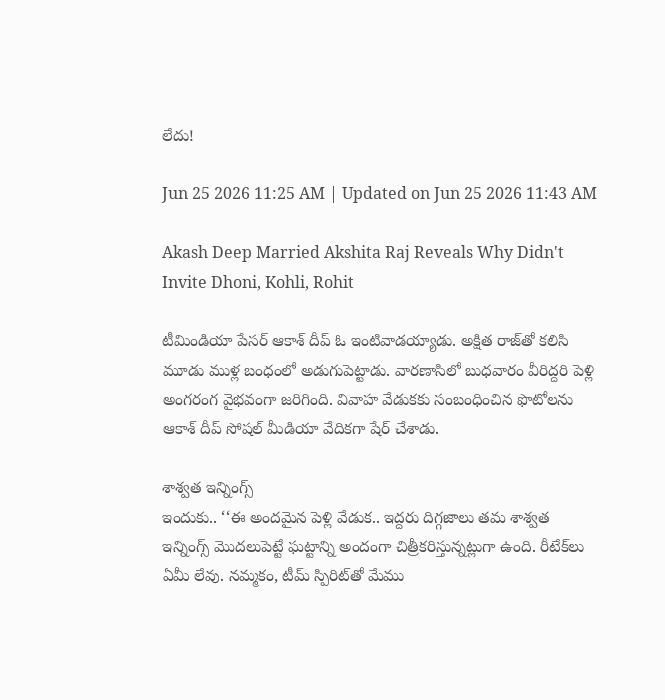లేదు!

Jun 25 2026 11:25 AM | Updated on Jun 25 2026 11:43 AM

Akash Deep Married Akshita Raj Reveals Why Didn't Invite Dhoni, Kohli, Rohit

టీమిండియా పేసర్‌ ఆకాశ్‌ దీప్‌ ఓ ఇంటివాడయ్యాడు. అక్షిత రాజ్‌తో కలిసి మూడు ముళ్ల బంధంలో అడుగుపెట్టాడు. వారణాసిలో బుధవారం వీరిద్దరి పెళ్లి అంగరంగ వైభవంగా జరిగింది. వివాహ వేడుకకు సంబంధించిన ఫొటోలను ఆకాశ్‌ దీప్‌ సోషల్‌ మీడియా వేదికగా షేర్‌ చేశాడు.

శాశ్వత ఇన్నింగ్స్‌
ఇందుకు.. ‘‘ఈ అందమైన పెళ్లి వేడుక.. ఇద్దరు దిగ్గజాలు తమ శాశ్వత ఇన్నింగ్స్‌ మొదలుపెట్టే ఘట్టాన్ని అందంగా చిత్రీకరిస్తున్నట్లుగా ఉంది. రీటేక్‌లు ఏమీ లేవు. నమ్మకం, టీమ్‌ స్పిరిట్‌తో మేము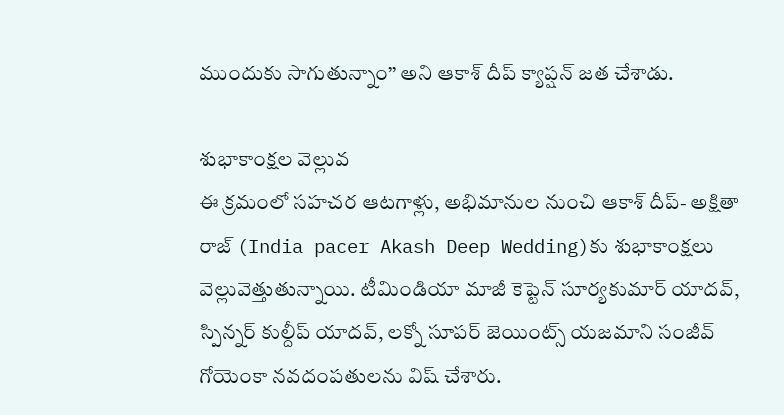ముందుకు సాగుతున్నాం’’ అని ఆకాశ్‌ దీప్‌ క్యాప్షన్‌ జత చేశాడు.

శుభాకాంక్షల వెల్లువ
ఈ క్రమంలో సహచర ఆటగాళ్లు, అభిమానుల నుంచి ఆకాశ్‌ దీప్‌- అక్షితా రాజ్‌ (India pacer Akash Deep Wedding)కు శుభాకాంక్షలు వెల్లువెత్తుతున్నాయి. టీమిండియా మాజీ కెప్టెన్‌ సూర్యకుమార్‌ యాదవ్‌, స్పిన్నర్‌ కుల్దీప్‌ యాదవ్‌, లక్నో సూపర్‌ జెయింట్స్‌ యజమాని సంజీవ్‌ గోయెంకా నవదంపతులను విష్‌ చేశారు.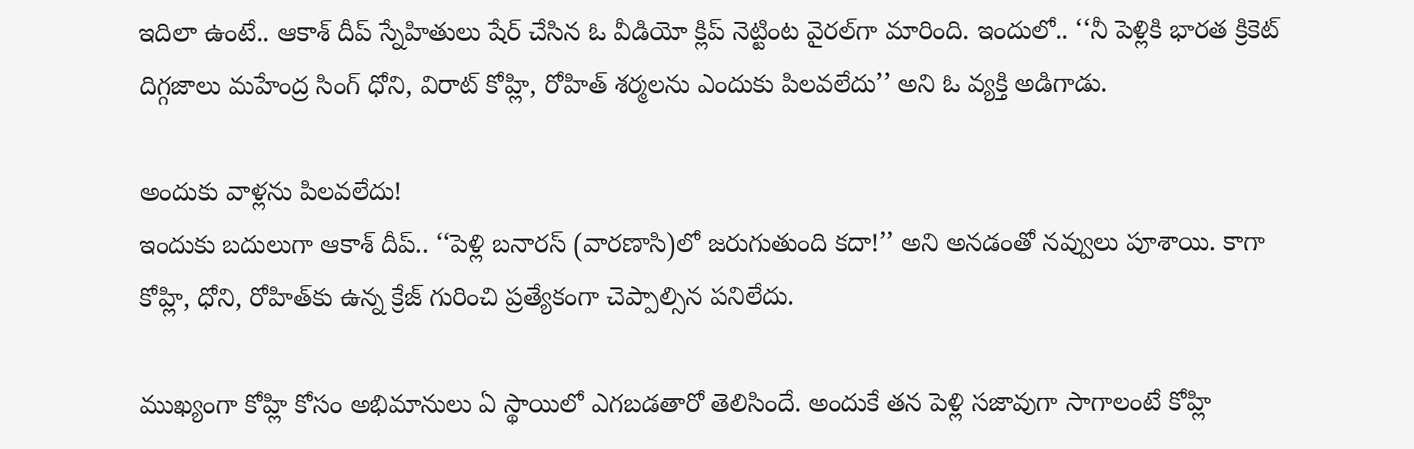ఇదిలా ఉంటే.. ఆకాశ్‌ దీప్‌ స్నేహితులు షేర్‌ చేసిన ఓ వీడియో క్లిప్‌ నెట్టింట వైరల్‌గా మారింది. ఇందులో.. ‘‘నీ పెళ్లికి భారత క్రికెట్‌ దిగ్గజాలు మహేంద్ర సింగ్‌ ధోని, విరాట్‌ కోహ్లి, రోహిత్‌ శర్మలను ఎందుకు పిలవలేదు’’ అని ఓ వ్యక్తి అడిగాడు.

అందుకు వాళ్లను పిలవలేదు!
ఇందుకు బదులుగా ఆకాశ్‌ దీప్‌.. ‘‘పెళ్లి బనారస్‌ (వారణాసి)లో జరుగుతుంది కదా!’’ అని అనడంతో నవ్వులు పూశాయి. కాగా కోహ్లి, ధోని, రోహిత్‌కు ఉన్న క్రేజ్‌ గురించి ప్రత్యేకంగా చెప్పాల్సిన పనిలేదు.

ముఖ్యంగా కోహ్లి కోసం అభిమానులు ఏ స్థాయిలో ఎగబడతారో తెలిసిందే. అందుకే తన పెళ్లి సజావుగా సాగాలంటే కోహ్లి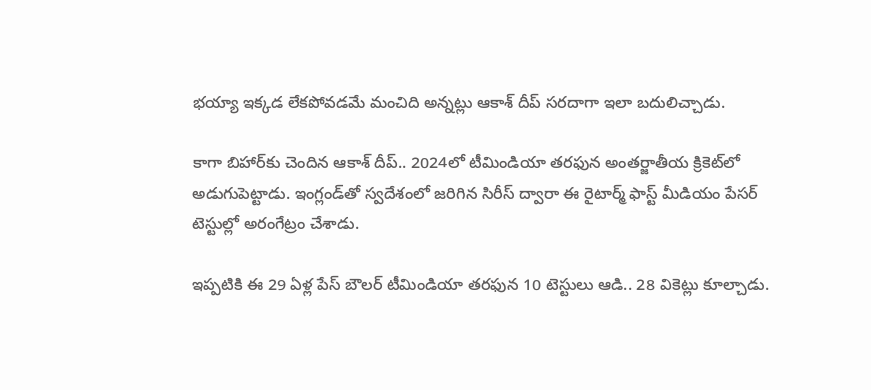భయ్యా ఇక్కడ లేకపోవడమే మంచిది అన్నట్లు ఆకాశ్‌ దీప్‌ సరదాగా ఇలా బదులిచ్చాడు.

కాగా బిహార్‌కు చెందిన ఆకాశ్‌ దీప్‌.. 2024లో టీమిండియా తరఫున అంతర్జాతీయ క్రికెట్‌లో అడుగుపెట్టాడు. ఇంగ్లండ్‌తో స్వదేశంలో జరిగిన సిరీస్‌ ద్వారా ఈ రైటార్మ్‌ ఫాస్ట్‌ మీడియం పేసర్‌ టెస్టుల్లో అరంగేట్రం చేశాడు.

ఇప్పటికి ఈ 29 ఏళ్ల పేస్‌ బౌలర్‌ టీమిండియా తరఫున 10 టెస్టులు ఆడి.. 28 వికెట్లు కూల్చాడు.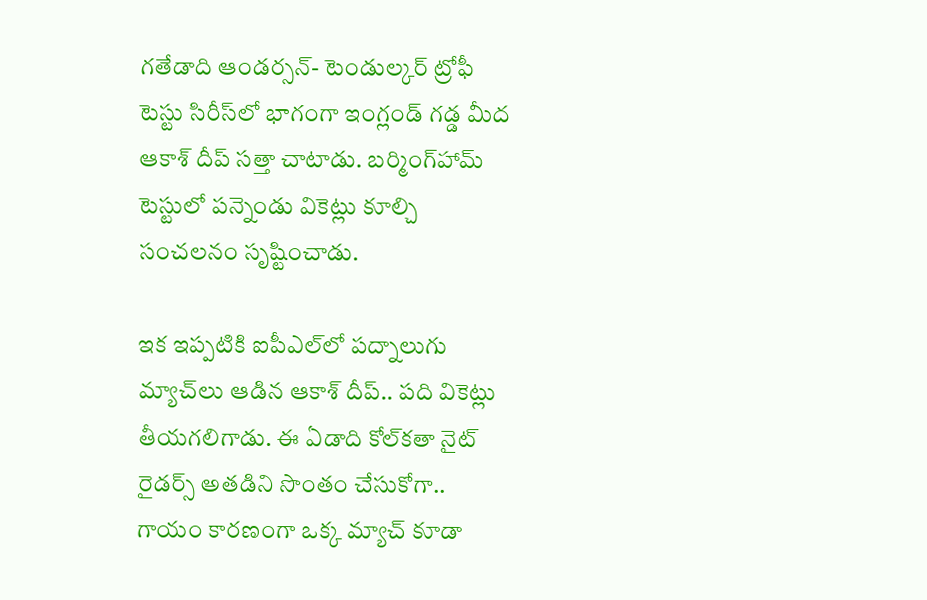గతేడాది ఆండర్సన్‌- టెండుల్కర్‌ ట్రోఫీ టెస్టు సిరీస్‌లో భాగంగా ఇంగ్లండ్‌ గడ్డ మీద ఆకాశ్‌ దీప్‌ సత్తా చాటాడు. బర్మింగ్‌హామ్‌ టెస్టులో పన్నెండు వికెట్లు కూల్చి సంచలనం సృష్టించాడు.

ఇక ఇప్పటికి ఐపీఎల్‌లో పద్నాలుగు మ్యాచ్‌లు ఆడిన ఆకాశ్‌ దీప్‌.. పది వికెట్లు తీయగలిగాడు. ఈ ఏడాది కోల్‌కతా నైట్‌ రైడర్స్‌ అతడిని సొంతం చేసుకోగా.. గాయం కారణంగా ఒక్క మ్యాచ్‌ కూడా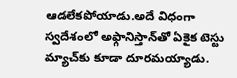ఆడలేకపోయాడు.అదే విధంగా స్వదేశంలో అఫ్గానిస్తాన్‌తో ఏకైక టెస్టు మ్యాచ్‌కు కూడా దూరమయ్యాడు.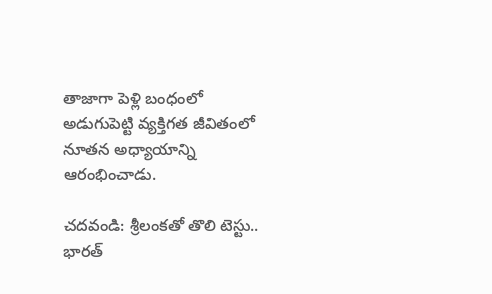తాజాగా పెళ్లి బంధంలో అడుగుపెట్టి వ్యక్తిగత జీవితంలో నూతన అధ్యాయాన్ని ఆరంభించాడు.

చదవండి: శ్రీలంకతో తొలి టెస్టు..  భారత్‌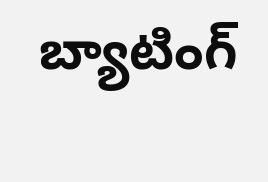బ్యాటింగ్‌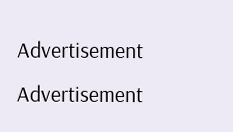Advertisement
Advertisement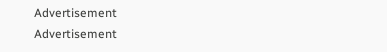Advertisement
Advertisement